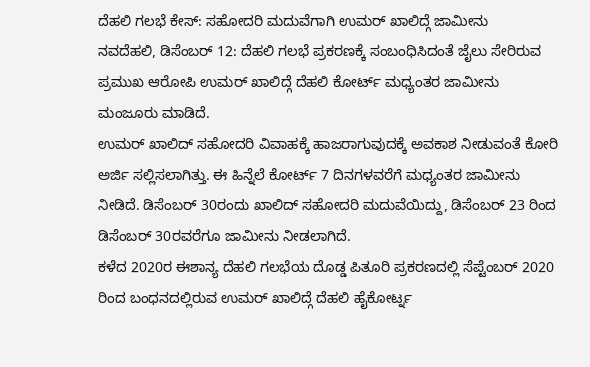ದೆಹಲಿ ಗಲಭೆ ಕೇಸ್: ಸಹೋದರಿ ಮದುವೆಗಾಗಿ ಉಮರ್ ಖಾಲಿದ್ಗೆ ಜಾಮೀನು
ನವದೆಹಲಿ, ಡಿಸೆಂಬರ್ 12: ದೆಹಲಿ ಗಲಭೆ ಪ್ರಕರಣಕ್ಕೆ ಸಂಬಂಧಿಸಿದಂತೆ ಜೈಲು ಸೇರಿರುವ ಪ್ರಮುಖ ಆರೋಪಿ ಉಮರ್ ಖಾಲಿದ್ಗೆ ದೆಹಲಿ ಕೋರ್ಟ್ ಮಧ್ಯಂತರ ಜಾಮೀನು ಮಂಜೂರು ಮಾಡಿದೆ.
ಉಮರ್ ಖಾಲಿದ್ ಸಹೋದರಿ ವಿವಾಹಕ್ಕೆ ಹಾಜರಾಗುವುದಕ್ಕೆ ಅವಕಾಶ ನೀಡುವಂತೆ ಕೋರಿ ಅರ್ಜಿ ಸಲ್ಲಿಸಲಾಗಿತ್ತು. ಈ ಹಿನ್ನೆಲೆ ಕೋರ್ಟ್ 7 ದಿನಗಳವರೆಗೆ ಮಧ್ಯಂತರ ಜಾಮೀನು ನೀಡಿದೆ. ಡಿಸೆಂಬರ್ 30ರಂದು ಖಾಲಿದ್ ಸಹೋದರಿ ಮದುವೆಯಿದ್ದು, ಡಿಸೆಂಬರ್ 23 ರಿಂದ ಡಿಸೆಂಬರ್ 30ರವರೆಗೂ ಜಾಮೀನು ನೀಡಲಾಗಿದೆ.
ಕಳೆದ 2020ರ ಈಶಾನ್ಯ ದೆಹಲಿ ಗಲಭೆಯ ದೊಡ್ಡ ಪಿತೂರಿ ಪ್ರಕರಣದಲ್ಲಿ ಸೆಪ್ಟೆಂಬರ್ 2020 ರಿಂದ ಬಂಧನದಲ್ಲಿರುವ ಉಮರ್ ಖಾಲಿದ್ಗೆ ದೆಹಲಿ ಹೈಕೋರ್ಟ್ನ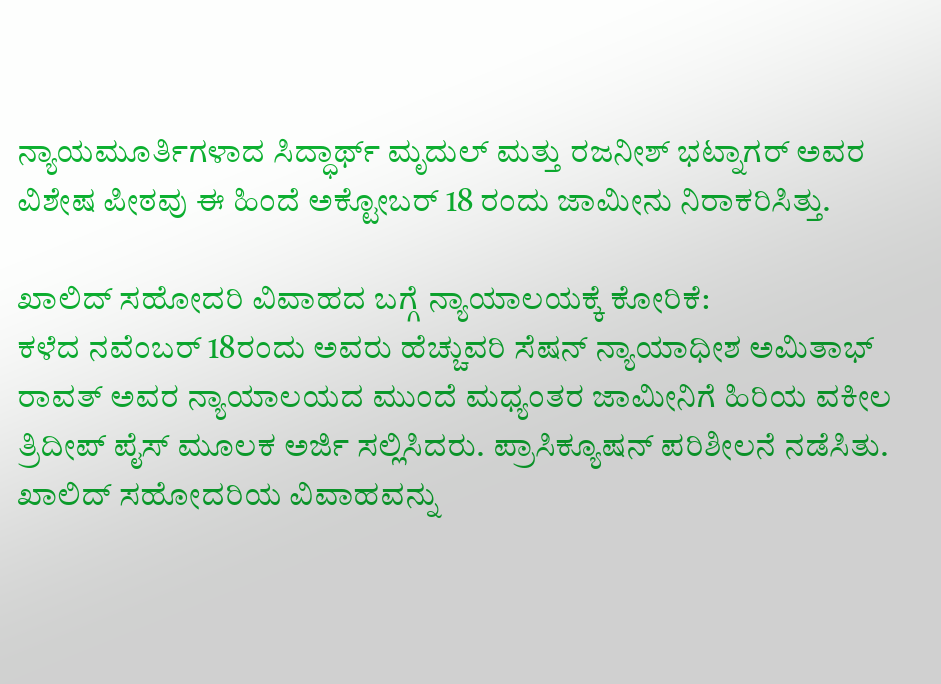ನ್ಯಾಯಮೂರ್ತಿಗಳಾದ ಸಿದ್ಧಾರ್ಥ್ ಮೃದುಲ್ ಮತ್ತು ರಜನೀಶ್ ಭಟ್ನಾಗರ್ ಅವರ ವಿಶೇಷ ಪೀಠವು ಈ ಹಿಂದೆ ಅಕ್ಟೋಬರ್ 18 ರಂದು ಜಾಮೀನು ನಿರಾಕರಿಸಿತ್ತು.

ಖಾಲಿದ್ ಸಹೋದರಿ ವಿವಾಹದ ಬಗ್ಗೆ ನ್ಯಾಯಾಲಯಕ್ಕೆ ಕೋರಿಕೆ:
ಕಳೆದ ನವೆಂಬರ್ 18ರಂದು ಅವರು ಹೆಚ್ಚುವರಿ ಸೆಷನ್ ನ್ಯಾಯಾಧೀಶ ಅಮಿತಾಭ್ ರಾವತ್ ಅವರ ನ್ಯಾಯಾಲಯದ ಮುಂದೆ ಮಧ್ಯಂತರ ಜಾಮೀನಿಗೆ ಹಿರಿಯ ವಕೀಲ ತ್ರಿದೀಪ್ ಪೈಸ್ ಮೂಲಕ ಅರ್ಜಿ ಸಲ್ಲಿಸಿದರು. ಪ್ರಾಸಿಕ್ಯೂಷನ್ ಪರಿಶೀಲನೆ ನಡೆಸಿತು. ಖಾಲಿದ್ ಸಹೋದರಿಯ ವಿವಾಹವನ್ನು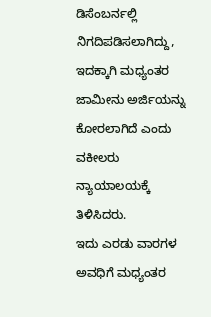ಡಿಸೆಂಬರ್ನಲ್ಲಿ ನಿಗದಿಪಡಿಸಲಾಗಿದ್ದು, ಇದಕ್ಕಾಗಿ ಮಧ್ಯಂತರ ಜಾಮೀನು ಅರ್ಜಿಯನ್ನು ಕೋರಲಾಗಿದೆ ಎಂದು ವಕೀಲರು ನ್ಯಾಯಾಲಯಕ್ಕೆ ತಿಳಿಸಿದರು.
ಇದು ಎರಡು ವಾರಗಳ ಅವಧಿಗೆ ಮಧ್ಯಂತರ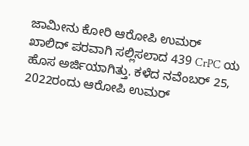ಜಾಮೀನು ಕೋರಿ ಆರೋಪಿ ಉಮರ್ ಖಾಲಿದ್ ಪರವಾಗಿ ಸಲ್ಲಿಸಲಾದ 439 CrPC ಯ ಹೊಸ ಅರ್ಜಿಯಾಗಿತ್ತು. ಕಳೆದ ನವೆಂಬರ್ 25, 2022ರಂದು ಆರೋಪಿ ಉಮರ್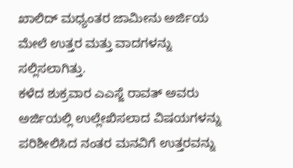ಖಾಲಿದ್ ಮಧ್ಯಂತರ ಜಾಮೀನು ಅರ್ಜಿಯ ಮೇಲೆ ಉತ್ತರ ಮತ್ತು ವಾದಗಳನ್ನು ಸಲ್ಲಿಸಲಾಗಿತ್ತು.
ಕಳೆದ ಶುಕ್ರವಾರ ಎಎಸ್ಜೆ ರಾವತ್ ಅವರು ಅರ್ಜಿಯಲ್ಲಿ ಉಲ್ಲೇಖಿಸಲಾದ ವಿಷಯಗಳನ್ನು ಪರಿಶೀಲಿಸಿದ ನಂತರ ಮನವಿಗೆ ಉತ್ತರವನ್ನು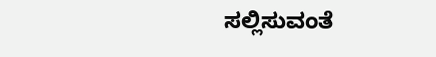ಸಲ್ಲಿಸುವಂತೆ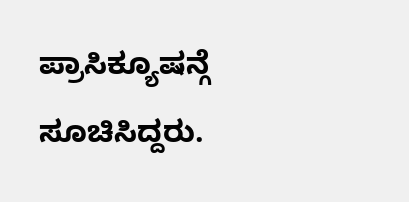ಪ್ರಾಸಿಕ್ಯೂಷನ್ಗೆ ಸೂಚಿಸಿದ್ದರು.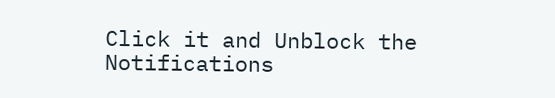Click it and Unblock the Notifications